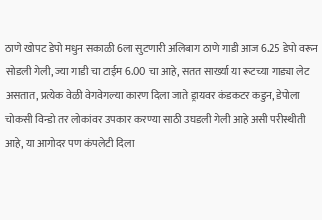ठाणे खोपट डेपो मधुन सकाळी 6ला सुटणारी अलिबाग ठाणे गाडी आज 6.25 डेपो वरून सोडली गेली, ज्या गाडी चा टाईम 6.00 चा आहे, सतत सार्ख्या या रूटच्या गाड्या लेट असतात, प्रत्येक वेळी वेगवेगल्या कारण दिला जाते ड्रायवर कंडकटर कडुन, डेपोला चोकसी विन्डो तर लोकांवर उपकार करण्या साठी उघडली गेली आहे असी परीस्थीती आहे, या आगोदर पण कंपलेटी दिला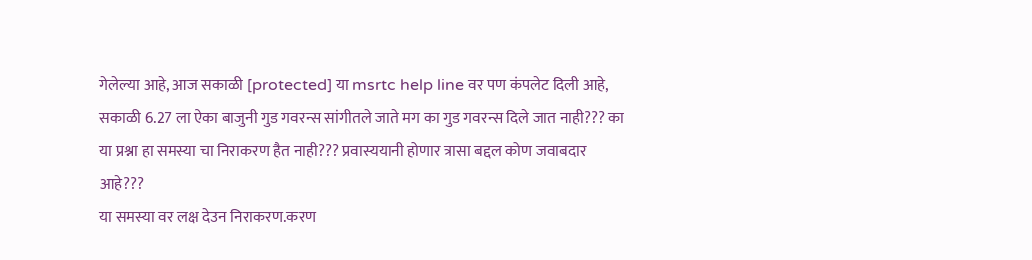गेलेल्या आहे, आज सकाळी [protected] या msrtc help line वर पण कंपलेट दिली आहे, सकाळी 6.27 ला ऐका बाजुनी गुड गवरन्स सांगीतले जाते मग का गुड गवरन्स दिले जात नाही??? का या प्रश्ना हा समस्या चा निराकरण हैत नाही??? प्रवास्ययानी होणार त्रासा बद्दल कोण जवाबदार आहे???
या समस्या वर लक्ष देउन निराकरण.करण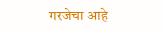गरजेचा आहे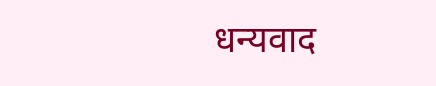धन्यवाद